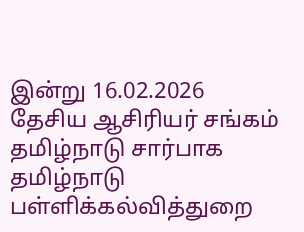இன்று 16.02.2026 தேசிய ஆசிரியர் சங்கம் தமிழ்நாடு சார்பாக தமிழ்நாடு பள்ளிக்கல்வித்துறை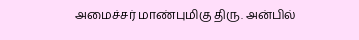அமைச்சர் மாண்புமிகு திரு. அன்பில்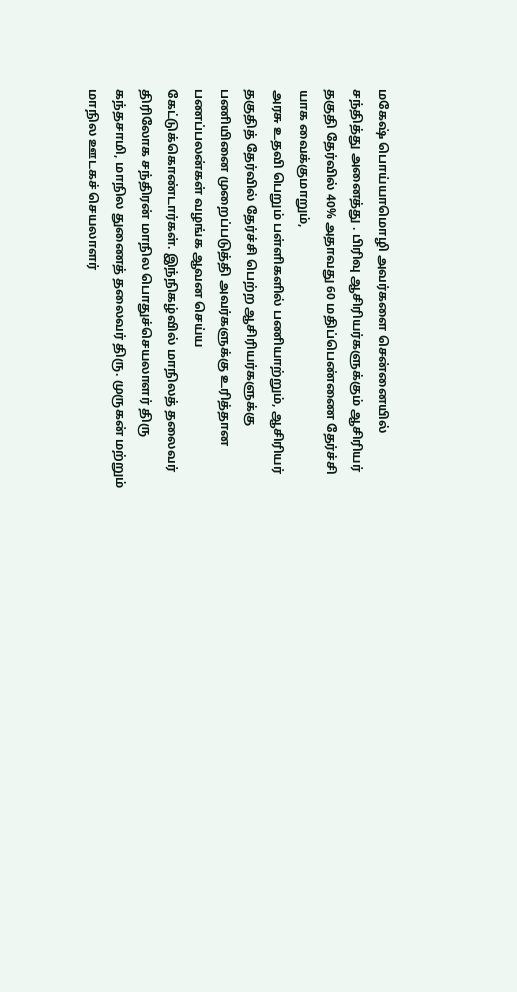மகேஷ் பொய்யாமொழி அவர்களை சென்னையில் சந்தித்து அனைத்து . பிரிவு ஆசிரியர்களுக்கும் ஆசிரியர் தகுதி தேர்வில் 40% அதாவது 60 மதிப்பெண்ணை தேர்ச்சி யாக வைக்குமாறும்,
அரசு உதவி பெறும் பள்ளிகளில் பணியாற்றும், ஆசிரியர் தகுதித் தேர்வில் தேர்ச்சி பெற்ற ஆசிரியர்களுக்கு பணியினை முறைப்படுத்தி அவர்களுக்கு உரித்தான பணப்பலன்கள் வழங்க ஆவன செய்ய கேட்டுக்கொண்டார்கள். இந்நிகழ்வில் மாநிலத் தலைவர் திரிலோக சந்திரன் மாநில பொதுச்செயலாளர் திரு கந்தசாமி, மாநில துணைத் தலைவர் திரு. முருகன் மற்றும் மாநில ஊடகச் செயலாளர்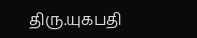திரு.யுகபதி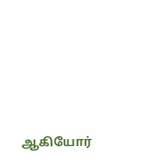ஆகியோர்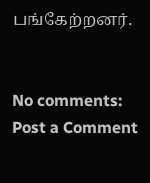பங்கேற்றனர்.


No comments:
Post a Comment